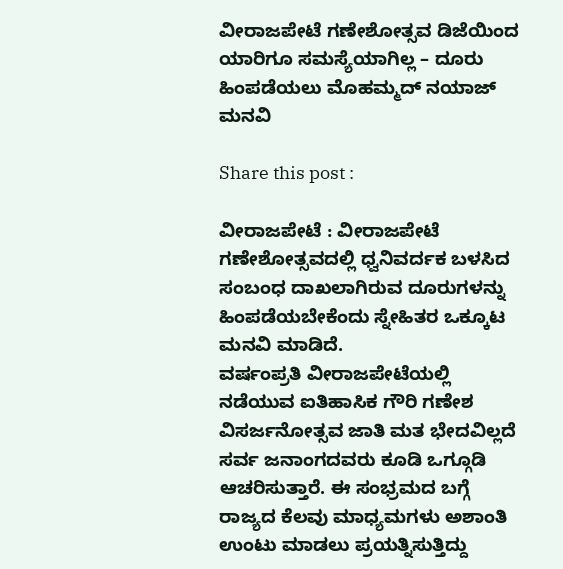ವೀರಾಜಪೇಟೆ ಗಣೇಶೋತ್ಸವ ಡಿಜೆಯಿಂದ ಯಾರಿಗೂ ಸಮಸ್ಯೆಯಾಗಿಲ್ಲ – ದೂರು ಹಿಂಪಡೆಯಲು ಮೊಹಮ್ಮದ್‌ ನಯಾಜ್‌ ಮನವಿ

Share this post :

ವೀರಾಜಪೇಟೆ : ವೀರಾಜಪೇಟೆ ಗಣೇಶೋತ್ಸವದಲ್ಲಿ ಧ್ವನಿವರ್ದಕ ಬಳಸಿದ ಸಂಬಂಧ ದಾಖಲಾಗಿರುವ ದೂರುಗಳನ್ನು ಹಿಂಪಡೆಯಬೇಕೆಂದು ಸ್ನೇಹಿತರ ಒಕ್ಕೂಟ ಮನವಿ ಮಾಡಿದೆ.
ವರ್ಷಂಪ್ರತಿ ವೀರಾಜಪೇಟೆಯಲ್ಲಿ ನಡೆಯುವ ಐತಿಹಾಸಿಕ ಗೌರಿ ಗಣೇಶ ವಿಸರ್ಜನೋತ್ಸವ ಜಾತಿ ಮತ ಭೇದವಿಲ್ಲದೆ ಸರ್ವ ಜನಾಂಗದವರು ಕೂಡಿ ಒಗ್ಗೂಡಿ ಆಚರಿಸುತ್ತಾರೆ. ಈ ಸಂಭ್ರಮದ ಬಗ್ಗೆ ರಾಜ್ಯದ ಕೆಲವು ಮಾಧ್ಯಮಗಳು ಅಶಾಂತಿ ಉಂಟು ಮಾಡಲು ಪ್ರಯತ್ನಿಸುತ್ತಿದ್ದು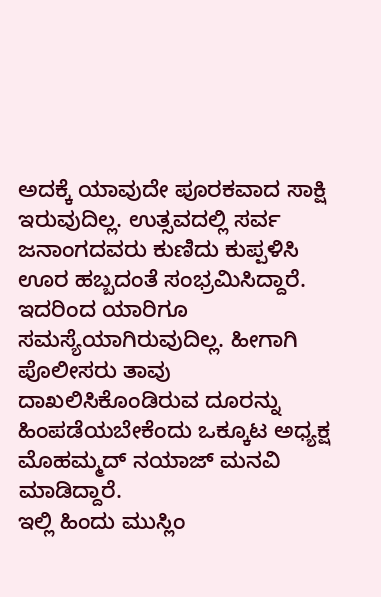ಅದಕ್ಕೆ ಯಾವುದೇ ಪೂರಕವಾದ ಸಾಕ್ಷಿ ಇರುವುದಿಲ್ಲ. ಉತ್ಸವದಲ್ಲಿ ಸರ್ವ ಜನಾಂಗದವರು ಕುಣಿದು ಕುಪ್ಪಳಿಸಿ ಊರ ಹಬ್ಬದಂತೆ ಸಂಭ್ರಮಿಸಿದ್ದಾರೆ. ಇದರಿಂದ ಯಾರಿಗೂ ಸಮಸ್ಯೆಯಾಗಿರುವುದಿಲ್ಲ. ಹೀಗಾಗಿ ಪೊಲೀಸರು ತಾವು ದಾಖಲಿಸಿಕೊಂಡಿರುವ ದೂರನ್ನು ಹಿಂಪಡೆಯಬೇಕೆಂದು ಒಕ್ಕೂಟ ಅಧ್ಯಕ್ಷ ಮೊಹಮ್ಮದ್‌ ನಯಾಜ್‌ ಮನವಿ ಮಾಡಿದ್ದಾರೆ.
ಇಲ್ಲಿ ಹಿಂದು ಮುಸ್ಲಿಂ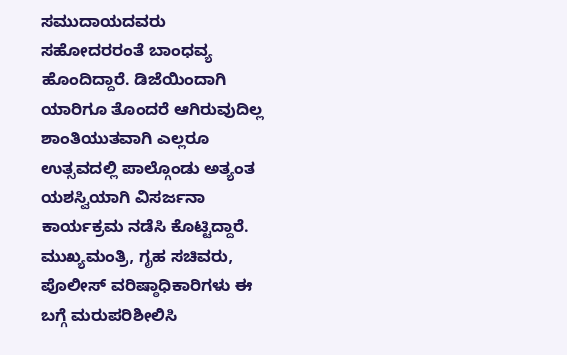ಸಮುದಾಯದವರು ಸಹೋದರರಂತೆ ಬಾಂಧವ್ಯ ಹೊಂದಿದ್ದಾರೆ. ಡಿಜೆಯಿಂದಾಗಿ ಯಾರಿಗೂ ತೊಂದರೆ ಆಗಿರುವುದಿಲ್ಲ ಶಾಂತಿಯುತವಾಗಿ ಎಲ್ಲರೂ ಉತ್ಸವದಲ್ಲಿ ಪಾಲ್ಗೊಂಡು ಅತ್ಯಂತ ಯಶಸ್ವಿಯಾಗಿ ವಿಸರ್ಜನಾ ಕಾರ್ಯಕ್ರಮ ನಡೆಸಿ ಕೊಟ್ಟಿದ್ದಾರೆ. ಮುಖ್ಯಮಂತ್ರಿ, ಗೃಹ ಸಚಿವರು, ಪೊಲೀಸ್ ವರಿಷ್ಠಾಧಿಕಾರಿಗಳು ಈ ಬಗ್ಗೆ ಮರುಪರಿಶೀಲಿಸಿ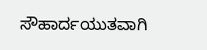ಸೌಹಾರ್ದಯುತವಾಗಿ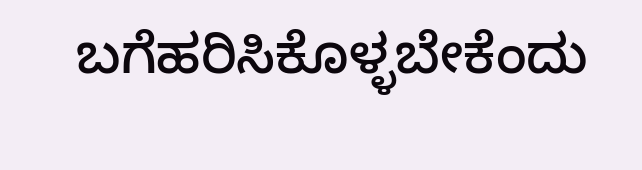ಬಗೆಹರಿಸಿಕೊಳ್ಳಬೇಕೆಂದು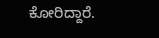ಕೋರಿದ್ದಾರೆ.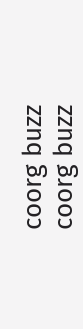coorg buzz
coorg buzz